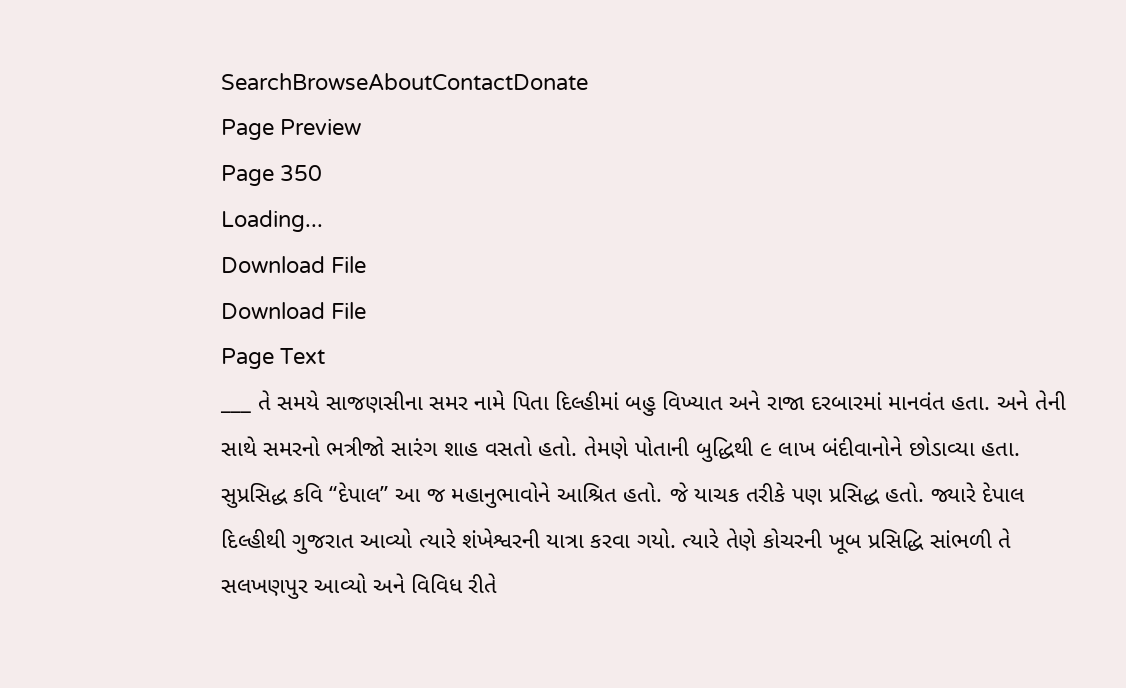SearchBrowseAboutContactDonate
Page Preview
Page 350
Loading...
Download File
Download File
Page Text
___ તે સમયે સાજણસીના સમર નામે પિતા દિલ્હીમાં બહુ વિખ્યાત અને રાજા દરબારમાં માનવંત હતા. અને તેની સાથે સમરનો ભત્રીજો સારંગ શાહ વસતો હતો. તેમણે પોતાની બુદ્ધિથી ૯ લાખ બંદીવાનોને છોડાવ્યા હતા. સુપ્રસિદ્ધ કવિ “દેપાલ” આ જ મહાનુભાવોને આશ્રિત હતો. જે યાચક તરીકે પણ પ્રસિદ્ધ હતો. જ્યારે દેપાલ દિલ્હીથી ગુજરાત આવ્યો ત્યારે શંખેશ્વરની યાત્રા કરવા ગયો. ત્યારે તેણે કોચરની ખૂબ પ્રસિદ્ધિ સાંભળી તે સલખણપુર આવ્યો અને વિવિધ રીતે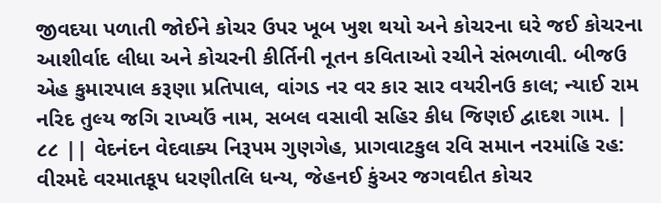જીવદયા પળાતી જોઈને કોચર ઉપર ખૂબ ખુશ થયો અને કોચરના ઘરે જઈ કોચરના આશીર્વાદ લીધા અને કોચરની કીર્તિની નૂતન કવિતાઓ રચીને સંભળાવી. બીજઉ એહ કુમારપાલ કરૂણા પ્રતિપાલ, વાંગડ નર વર કાર સાર વયરીનઉ કાલ; ન્યાઈ રામ નરિદ તુલ્ય જગિ રાખ્યઉં નામ, સબલ વસાવી સહિર કીધ જિણઈ દ્વાદશ ગામ. | ૮૮ || વેદનંદન વેદવાક્ય નિરૂપમ ગુણગેહ, પ્રાગવાટકુલ રવિ સમાન નરમાંહિ રહ: વીરમદે વરમાતકૂપ ધરણીતલિ ધન્ય, જેહનઈ કુંઅર જગવદીત કોચર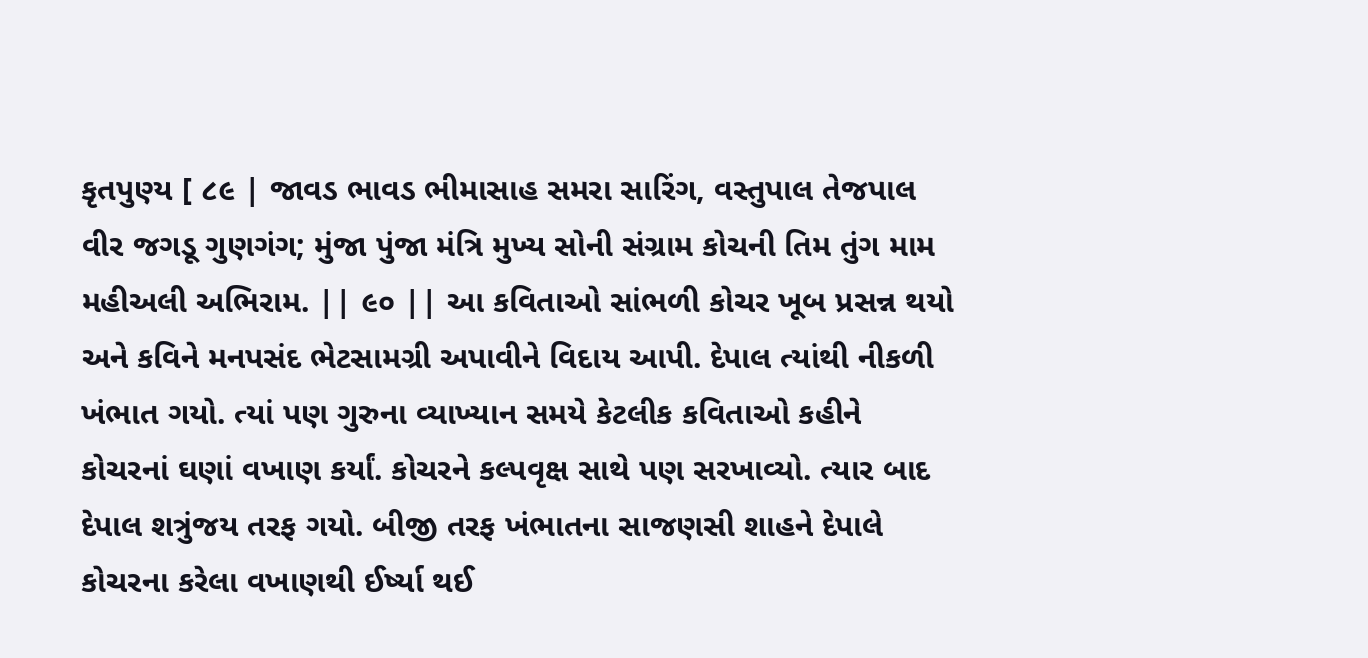કૃતપુણ્ય [ ૮૯ | જાવડ ભાવડ ભીમાસાહ સમરા સારિંગ, વસ્તુપાલ તેજપાલ વીર જગડૂ ગુણગંગ; મુંજા પુંજા મંત્રિ મુખ્ય સોની સંગ્રામ કોચની તિમ તુંગ મામ મહીઅલી અભિરામ. || ૯૦ || આ કવિતાઓ સાંભળી કોચર ખૂબ પ્રસન્ન થયો અને કવિને મનપસંદ ભેટસામગ્રી અપાવીને વિદાય આપી. દેપાલ ત્યાંથી નીકળી ખંભાત ગયો. ત્યાં પણ ગુરુના વ્યાખ્યાન સમયે કેટલીક કવિતાઓ કહીને કોચરનાં ઘણાં વખાણ કર્યાં. કોચરને કલ્પવૃક્ષ સાથે પણ સરખાવ્યો. ત્યાર બાદ દેપાલ શત્રુંજય તરફ ગયો. બીજી તરફ ખંભાતના સાજણસી શાહને દેપાલે કોચરના કરેલા વખાણથી ઈર્ષ્યા થઈ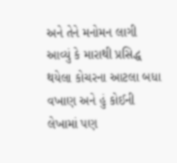અને તેને મનોમન લાગી આવ્યું કે મારાથી પ્રસિદ્ધ થયેલા કોચરના આટલા બધા વખાણ અને હું કોઈની લેખામાં પણ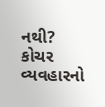નથી? કોચર વ્યવહારનો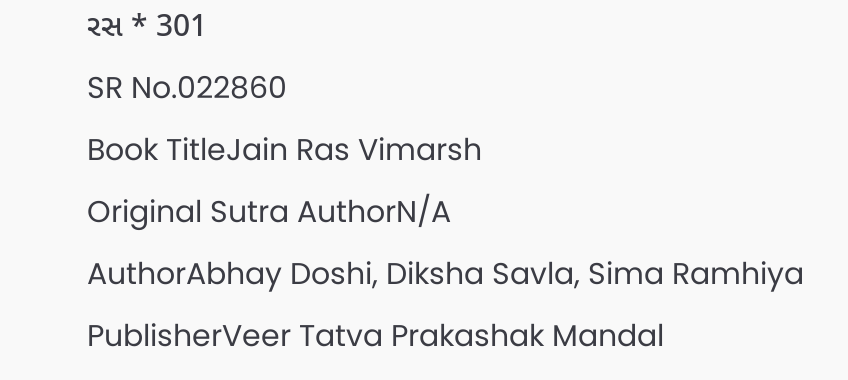રસ * 301
SR No.022860
Book TitleJain Ras Vimarsh
Original Sutra AuthorN/A
AuthorAbhay Doshi, Diksha Savla, Sima Ramhiya
PublisherVeer Tatva Prakashak Mandal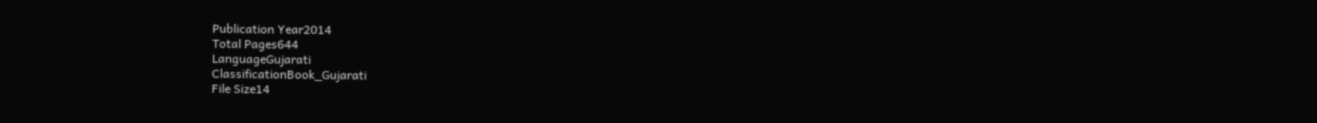Publication Year2014
Total Pages644
LanguageGujarati
ClassificationBook_Gujarati
File Size14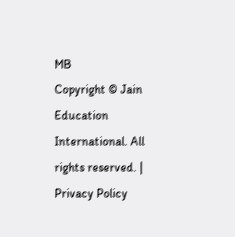MB
Copyright © Jain Education International. All rights reserved. | Privacy Policy